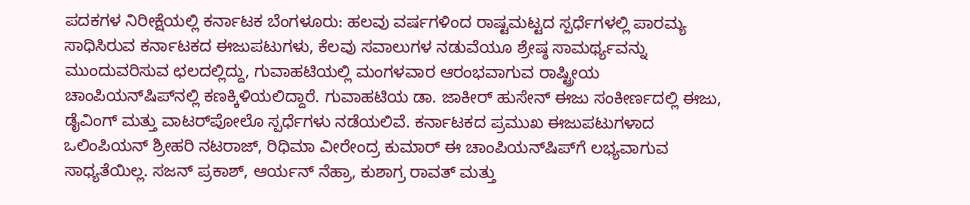ಪದಕಗಳ ನಿರೀಕ್ಷೆಯಲ್ಲಿ ಕರ್ನಾಟಕ ಬೆಂಗಳೂರು: ಹಲವು ವರ್ಷಗಳಿಂದ ರಾಷ್ಟಮಟ್ಟದ ಸ್ಪರ್ಧೆಗಳಲ್ಲಿ ಪಾರಮ್ಯ ಸಾಧಿಸಿರುವ ಕರ್ನಾಟಕದ ಈಜುಪಟುಗಳು, ಕೆಲವು ಸವಾಲುಗಳ ನಡುವೆಯೂ ಶ್ರೇಷ್ಠ ಸಾಮರ್ಥ್ಯವನ್ನು ಮುಂದುವರಿಸುವ ಛಲದಲ್ಲಿದ್ದು, ಗುವಾಹಟಿಯಲ್ಲಿ ಮಂಗಳವಾರ ಆರಂಭವಾಗುವ ರಾಷ್ಟ್ರೀಯ ಚಾಂಪಿಯನ್‌ಷಿಪ್‌ನಲ್ಲಿ ಕಣಕ್ಕಿಳಿಯಲಿದ್ದಾರೆ. ಗುವಾಹಟಿಯ ಡಾ. ಜಾಕೀರ್ ಹುಸೇನ್‌ ಈಜು ಸಂಕೀರ್ಣದಲ್ಲಿ ಈಜು, ಡೈವಿಂಗ್‌ ಮತ್ತು ವಾಟರ್‌ಪೋಲೊ ಸ್ಪರ್ಧೆಗಳು ನಡೆಯಲಿವೆ. ಕರ್ನಾಟಕದ ಪ್ರಮುಖ ಈಜುಪಟುಗಳಾದ ಒಲಿಂಪಿಯನ್ ಶ್ರೀಹರಿ ನಟರಾಜ್‌, ರಿಧಿಮಾ ವೀರೇಂದ್ರ ಕುಮಾರ್ ಈ ಚಾಂಪಿಯನ್‌ಷಿಪ್‌ಗೆ ಲಭ್ಯವಾಗುವ ಸಾಧ್ಯತೆಯಿಲ್ಲ. ಸಜನ್‌ ಪ್ರಕಾಶ್‌, ಆರ್ಯನ್‌ ನೆಹ್ರಾ, ಕುಶಾಗ್ರ ರಾವತ್‌ ಮತ್ತು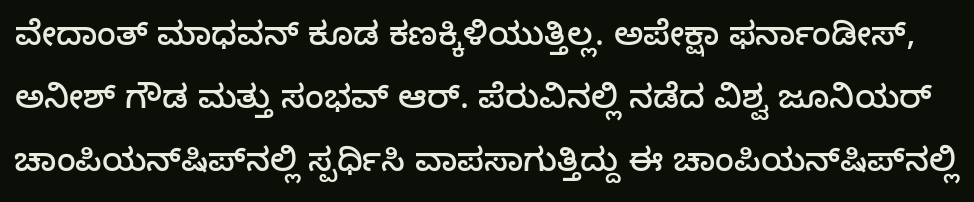ವೇದಾಂತ್ ಮಾಧವನ್ ಕೂಡ ಕಣಕ್ಕಿಳಿಯುತ್ತಿಲ್ಲ. ಅಪೇಕ್ಷಾ ಫರ್ನಾಂಡೀಸ್‌, ಅನೀಶ್ ಗೌಡ ಮತ್ತು ಸಂಭವ್ ಆರ್‌. ಪೆರುವಿನಲ್ಲಿ ನಡೆದ ವಿಶ್ವ ಜೂನಿಯರ್ ಚಾಂಪಿಯನ್‌ಷಿಪ್‌ನಲ್ಲಿ ಸ್ಪರ್ಧಿಸಿ ವಾಪಸಾಗುತ್ತಿದ್ದು ಈ ಚಾಂಪಿಯನ್‌ಷಿಪ್‌ನಲ್ಲಿ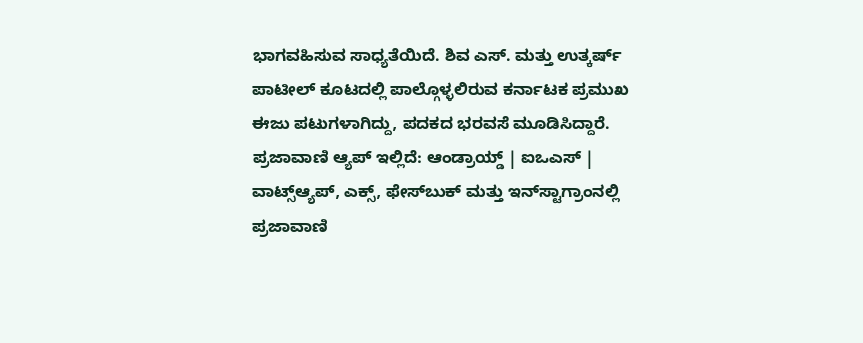ಭಾಗವಹಿಸುವ ಸಾಧ್ಯತೆಯಿದೆ. ಶಿವ ಎಸ್‌. ಮತ್ತು ಉತ್ಕರ್ಷ್ ಪಾಟೀಲ್‌ ಕೂಟದಲ್ಲಿ ಪಾಲ್ಗೊಳ್ಳಲಿರುವ ಕರ್ನಾಟಕ ಪ್ರಮುಖ ಈಜು ಪಟುಗಳಾಗಿದ್ದು, ಪದಕದ ಭರವಸೆ ಮೂಡಿಸಿದ್ದಾರೆ. ಪ್ರಜಾವಾಣಿ ಆ್ಯಪ್ ಇಲ್ಲಿದೆ: ಆಂಡ್ರಾಯ್ಡ್ | ಐಒಎಸ್ | ವಾಟ್ಸ್ಆ್ಯಪ್, ಎಕ್ಸ್, ಫೇಸ್‌ಬುಕ್ ಮತ್ತು ಇನ್‌ಸ್ಟಾಗ್ರಾಂನಲ್ಲಿ ಪ್ರಜಾವಾಣಿ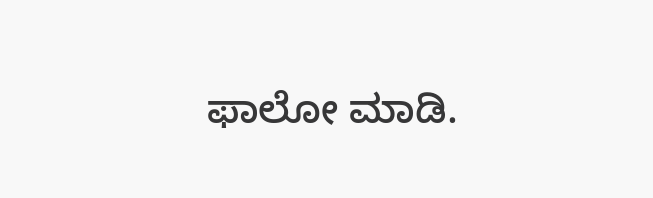ಫಾಲೋ ಮಾಡಿ.